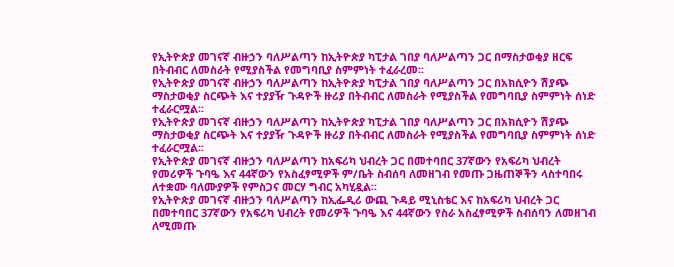የኢትዮጵያ መገናኛ ብዙኃን ባለሥልጣን ከኢትዮጵያ ካፒታል ገበያ ባለሥልጣን ጋር በማስታወቂያ ዘርፍ በትብብር ለመስራት የሚያስችል የመግባቢያ ስምምነት ተፈራረመ፡፡
የኢትዮጵያ መገናኛ ብዙኃን ባለሥልጣን ከኢትዮጵያ ካፒታል ገበያ ባለሥልጣን ጋር በአክሲዮን ሽያጭ ማስታወቂያ ስርጭት እና ተያያዥ ጉዳዮች ዙሪያ በትብብር ለመስራት የሚያስችል የመግባቢያ ስምምነት ሰነድ ተፈራርሟል፡፡
የኢትዮጵያ መገናኛ ብዙኃን ባለሥልጣን ከኢትዮጵያ ካፒታል ገበያ ባለሥልጣን ጋር በአክሲዮን ሽያጭ ማስታወቂያ ስርጭት እና ተያያዥ ጉዳዮች ዙሪያ በትብብር ለመስራት የሚያስችል የመግባቢያ ስምምነት ሰነድ ተፈራርሟል፡፡
የኢትዮጵያ መገናኛ ብዙኃን ባለሥልጣን ከአፍሪካ ህብረት ጋር በመተባበር 37ኛውን የአፍሪካ ህብረት የመሪዎች ጉባዔ እና 44ኛውን የአስፈፃሚዎች ም/ቤት ስብሰባ ለመዘገብ የመጡ ጋዜጠኞችን ላስተባበሩ ለተቋሙ ባለሙያዎች የምስጋና መርሃ ግብር አካሂዷል፡፡
የኢትዮጵያ መገናኛ ብዙኃን ባለሥልጣን ከኢፌዲሪ ውጪ ጉዳይ ሚኒስቴር እና ከአፍሪካ ህብረት ጋር በመተባበር 37ኛውን የአፍሪካ ህብረት የመሪዎች ጉባዔ እና 44ኛውን የስራ አስፈፃሚዎች ስብሰባን ለመዘገብ ለሚመጡ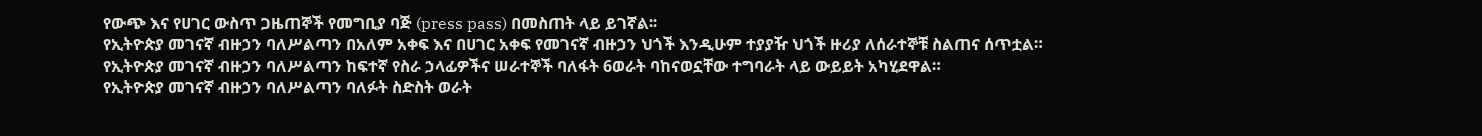የውጭ እና የሀገር ውስጥ ጋዜጠኞች የመግቢያ ባጅ (press pass) በመስጠት ላይ ይገኛል፡፡
የኢትዮጵያ መገናኛ ብዙኃን ባለሥልጣን በአለም አቀፍ እና በሀገር አቀፍ የመገናኛ ብዙኃን ህጎች እንዲሁም ተያያዥ ህጎች ዙሪያ ለሰራተኞቹ ስልጠና ሰጥቷል።
የኢትዮጵያ መገናኛ ብዙኃን ባለሥልጣን ከፍተኛ የስራ ኃላፊዎችና ሠራተኞች ባለፋት 6ወራት ባከናወኗቸው ተግባራት ላይ ውይይት አካሂደዋል።
የኢትዮጵያ መገናኛ ብዙኃን ባለሥልጣን ባለፉት ስድስት ወራት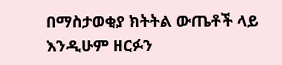በማስታወቂያ ክትትል ውጤቶች ላይ እንዲሁም ዘርፉን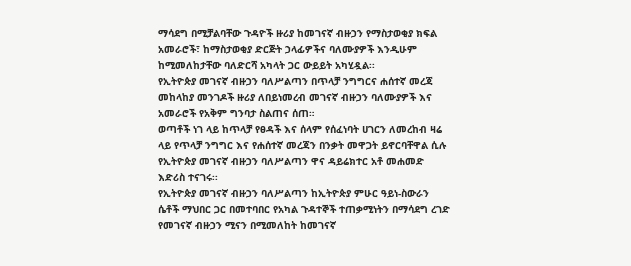ማሳደግ በሚቻልባቸው ጉዳዮች ዙሪያ ከመገናኛ ብዙኃን የማስታወቂያ ክፍል አመራሮች፣ ከማስታወቂያ ድርጅት ኃላፊዎችና ባለሙያዎች እንዲሁም ከሚመለከታቸው ባለድርሻ አካላት ጋር ውይይት አካሂዷል፡፡
የኢትዮጵያ መገናኛ ብዙኃን ባለሥልጣን በጥላቻ ንግግርና ሐሰተኛ መረጃ መከላከያ መንገዶች ዙሪያ ለበይነመረብ መገናኛ ብዙኃን ባለሙያዎች እና አመራሮች የአቅም ግንባታ ስልጠና ሰጠ።
ወጣቶች ነገ ላይ ከጥላቻ የፀዳች እና ሰላም የሰፈነባት ሀገርን ለመረከብ ዛሬ ላይ የጥላቻ ንግግር እና የሐሰተኛ መረጃን በንቃት መዋጋት ይኖርባቸዋል ሲሉ የኢትዮጵያ መገናኛ ብዙኃን ባለሥልጣን ዋና ዳይሬክተር አቶ መሐመድ እድሪስ ተናገሩ፡፡
የኢትዮጵያ መገናኛ ብዙኃን ባለሥልጣን ከኢትዮጵያ ምሁር ዓይነ-ስውራን ሴቶች ማህበር ጋር በመተባበር የአካል ጉዳተኞች ተጠቃሚነትን በማሳደግ ረገድ የመገናኛ ብዙኃን ሚናን በሚመለከት ከመገናኛ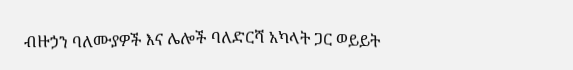ብዙኃን ባለሙያዎች እና ሌሎች ባለድርሻ አካላት ጋር ወይይት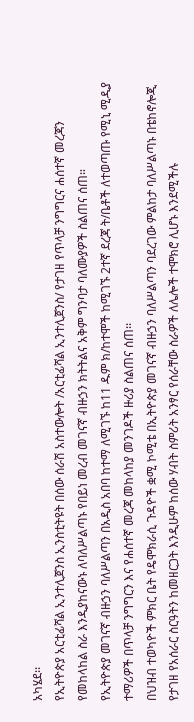አካሄደ፡፡
የኢትዮጵያ አርቲፊሻል ኢንተሊጀንስ ኢንስቲትዩት በሰው ሰራሽ አስተውሎት /አርቲፊሻል ኢንተሊጀንስ/ የታገዘ የጥላቻ ንግግርና ሐሰተኛ መረጃን የመከላከል ስራ እንዲያከናውኑ ለባለሥልጣኑ የበይነ መረብ መገናኛ ብዙኃን ክትትልና አቅም ግንባታ ባለሙያዎች ስልጠና ሰጠ።
የኢትዮጵያ መገናኛ ብዙኃን ባለሥልጣን በአዲስ አበባ ከተማ ለሚገኙ ከ11 ዱም ክ/ከተሞች ከሚገኙ 2ተኛ ደረጃ ት/ቤቶች ለተወጣጡ የሚኒ ሚዲያ ተማሪዎች በጥላቻ ንግግርን እና የሐሰተኛ መረጃ መከላከያ መንገዶች ዙሪያ ስልጠና ሰጠ፡፡
በህዝብ ተወካዮች ምክር ቤት የዴሞክራሲ ጉዳዮች ቋሚ ኮሚቴ በኢትዮጵያ መገናኛ ብዙኃን ባለሥልጣን ባደረገው ምልከታ ባለሥልጣኑ በቴከኖሎጂ የታገዘ የአሰራር ስርዓትን ከመዘርጋት እንዲሁም ከሰው ሃብት ስምሪት አንፃር የሰራቸው ስራዎች ለሌሎች ተሞክሮ ሊሆኑ እንደሚችሉ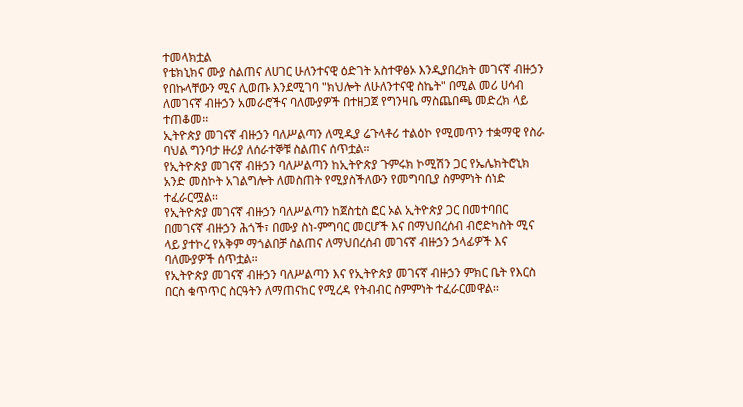ተመላክቷል
የቴክኒክና ሙያ ስልጠና ለሀገር ሁለንተናዊ ዕድገት አስተዋፅኦ እንዲያበረክት መገናኛ ብዙኃን የበኩላቸውን ሚና ሊወጡ እንደሚገባ "ክህሎት ለሁለንተናዊ ስኬት" በሚል መሪ ሀሳብ ለመገናኛ ብዙኃን አመራሮችና ባለሙያዎች በተዘጋጀ የግንዛቤ ማስጨበጫ መድረክ ላይ ተጠቆመ፡፡
ኢትዮጵያ መገናኛ ብዙኃን ባለሥልጣን ለሚዲያ ሬጉላቶሪ ተልዕኮ የሚመጥን ተቋማዊ የስራ ባህል ግንባታ ዙሪያ ለሰራተኞቹ ስልጠና ሰጥቷል።
የኢትዮጵያ መገናኛ ብዙኃን ባለሥልጣን ከኢትዮጵያ ጉምሩክ ኮሚሽን ጋር የኤሌክትሮኒክ አንድ መስኮት አገልግሎት ለመስጠት የሚያስችለውን የመግባቢያ ስምምነት ሰነድ ተፈራርሟል፡፡
የኢትዮጵያ መገናኛ ብዙኃን ባለሥልጣን ከጀስቲስ ፎር ኦል ኢትዮጵያ ጋር በመተባበር በመገናኛ ብዙኃን ሕጎች፣ በሙያ ስነ-ምግባር መርሆች እና በማህበረሰብ ብሮድካስት ሚና ላይ ያተኮረ የአቅም ማጎልበቻ ስልጠና ለማህበረሰብ መገናኛ ብዙኃን ኃላፊዎች እና ባለሙያዎች ሰጥቷል፡፡
የኢትዮጵያ መገናኛ ብዙኃን ባለሥልጣን እና የኢትዮጵያ መገናኛ ብዙኃን ምክር ቤት የእርስ በርስ ቁጥጥር ስርዓትን ለማጠናከር የሚረዳ የትብብር ስምምነት ተፈራርመዋል፡፡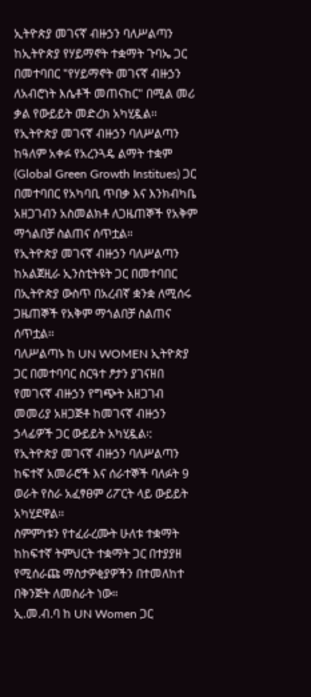ኢትዮጵያ መገናኛ ብዙኃን ባለሥልጣን ከኢትዮጵያ የሃይማኖት ተቋማት ጉባኤ ጋር በመተባበር "የሃይማኖት መገናኛ ብዙኃን ለአብሮነት እሴቶች መጠናከር" በሚል መሪ ቃል የውይይት መድረክ አካሂዷል፡፡
የኢትዮጵያ መገናኛ ብዙኃን ባለሥልጣን ከዓለም አቀፉ የአረንጓዴ ልማት ተቋም (Global Green Growth Institues) ጋር በመተባበር የአካባቢ ጥበቃ እና እንክብካቤ አዘጋገብን አስመልክቶ ለጋዜጠኞች የአቅም ማጎልበቻ ስልጠና ሰጥቷል።
የኢትዮጵያ መገናኛ ብዙኃን ባለሥልጣን ከአልጀዚራ ኢንስቲትዩት ጋር በመተባበር በኢትዮጵያ ውስጥ በአረብኛ ቋንቋ ለሚሰሩ ጋዜጠኞች የአቅም ማጎልበቻ ስልጠና ሰጥቷል፡፡
ባለሥልጣኑ ከ UN WOMEN ኢትዮጵያ ጋር በመተባባር ስርዓተ ፆታን ያገናዘበ የመገናኛ ብዙኃን የግጭት አዘጋገብ መመሪያ አዘጋጅቶ ከመገናኛ ብዙኃን ኃላፊዎች ጋር ውይይት አካሂዷል፡:
የኢትዮጵያ መገናኛ ብዙኃን ባለሥልጣን ከፍተኛ አመራሮች እና ሰራተኞች ባለፉት 9 ወራት የስራ አፈፃፀም ሪፖርት ላይ ውይይት አካሂደዋል፡፡
ስምምነቱን የተፈራረሙት ሁለቱ ተቋማት ከከፍተኛ ትምህርት ተቋማት ጋር በተያያዘ የሚሰራጩ ማስታዎቂያዎችን በተመለከተ በቅንጅት ለመስራት ነው።
ኢ.መ.ብ.ባ ከ UN Women ጋር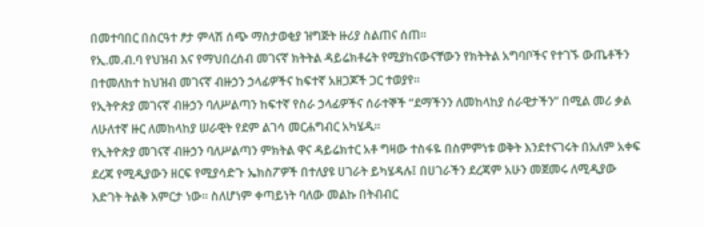በመተባበር በስርዓተ ፆታ ምላሽ ሰጭ ማስታወቂያ ዝግጅት ዙሪያ ስልጠና ሰጠ።
የኢ.መ.ብ.ባ የህዝብ እና የማህበረሰብ መገናኛ ክትትል ዳይሬክቶሬት የሚያከናውናቸውን የክትትል አግባቦችና የተገኙ ውጤቶችን በተመለከተ ከህዝብ መገናኛ ብዙኃን ኃላፊዎችና ከፍተኛ አዘጋጆች ጋር ተወያየ።
የኢትዮጵያ መገናኛ ብዙኃን ባለሥልጣን ከፍተኛ የስራ ኃላፊዎችና ሰራተኞች “ደማችንን ለመከላከያ ሰራዊታችን” በሚል መሪ ቃል ለሁለተኛ ዙር ለመከላከያ ሠራዊት የደም ልገሳ መርሐግብር አካሄዱ።
የኢትዮጵያ መገናኛ ብዙኃን ባለሥልጣን ምክትል ዋና ዳይሬክተር አቶ ግዛው ተስፋዬ በስምምነቱ ወቅት እንደተናገሩት በአለም አቀፍ ደረጃ የሚዲያውን ዘርፍ የሚያሳድጉ ኤክስፖዎች በተለያዩ ሀገራት ይካሄዳሉ፤ በሀገራችን ደረጃም አሁን መጀመሩ ለሚዲያው እድገት ትልቅ እምርታ ነው። ስለሆነም ቀጣይነት ባለው መልኩ በትብብር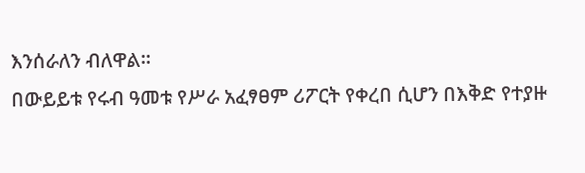እንሰራለን ብለዋል።
በውይይቱ የሩብ ዓመቱ የሥራ አፈፃፀም ሪፖርት የቀረበ ሲሆን በእቅድ የተያዙ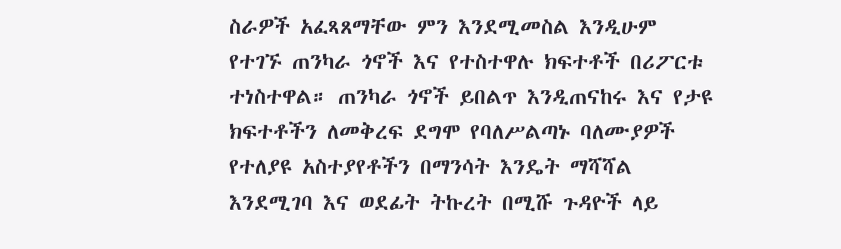ስራዎች አፈጻጸማቸው ምን እንደሚመስል እንዲሁም የተገኙ ጠንካራ ጎኖች እና የተስተዋሉ ክፍተቶች በሪፖርቱ ተነስተዋል። ጠንካራ ጎኖች ይበልጥ እንዲጠናከሩ እና የታዩ ክፍተቶችን ለመቅረፍ ደግሞ የባለሥልጣኑ ባለሙያዎች የተለያዩ አስተያየቶችን በማንሳት እንዴት ማሻሻል እንደሚገባ እና ወደፊት ትኩረት በሚሹ ጉዳዮች ላይ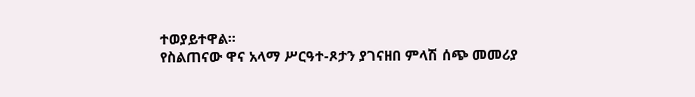ተወያይተዋል።
የስልጠናው ዋና አላማ ሥርዓተ-ጾታን ያገናዘበ ምላሽ ሰጭ መመሪያ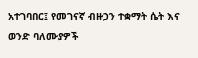አተገባበር፤ የመገናኛ ብዙኃን ተቋማት ሴት እና ወንድ ባለሙያዎች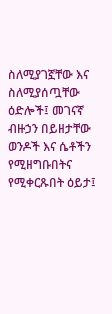ስለሚያገኟቸው እና ስለሚያሰጧቸው ዕድሎች፤ መገናኛ ብዙኃን በይዘታቸው ወንዶች እና ሴቶችን የሚዘግቡበትና የሚቀርጹበት ዕይታ፤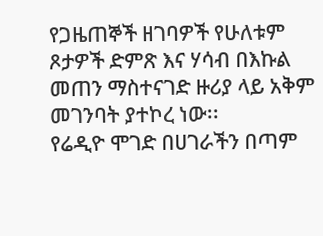የጋዜጠኞች ዘገባዎች የሁለቱም ጾታዎች ድምጽ እና ሃሳብ በእኩል መጠን ማስተናገድ ዙሪያ ላይ አቅም መገንባት ያተኮረ ነው፡፡
የሬዲዮ ሞገድ በሀገራችን በጣም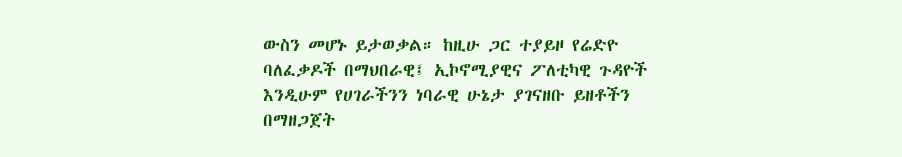ውስን መሆኑ ይታወቃል። ከዚሁ ጋር ተያይዞ የሬድዮ ባለፈቃዶች በማህበራዊ፤ ኢኮኖሚያዊና ፖለቲካዊ ጉዳዮች እንዲሁም የሀገራችንን ነባራዊ ሁኔታ ያገናዘቡ ይዘቶችን በማዘጋጀት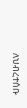ለህብረተሰቡ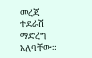መረጃ ተደራሽ ማድረግ አለባቸው።